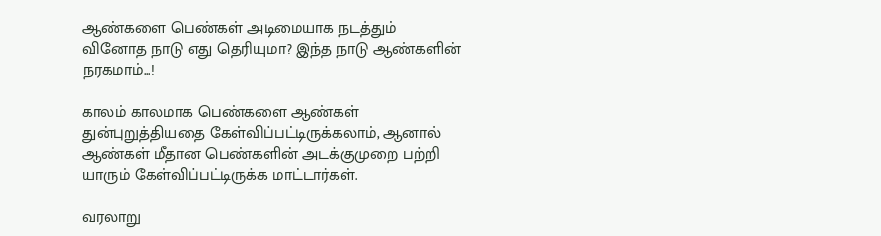ஆண்களை பெண்கள் அடிமையாக நடத்தும் வினோத நாடு எது தெரியுமா? இந்த நாடு ஆண்களின் நரகமாம்...!

காலம் காலமாக பெண்களை ஆண்கள் துன்புறுத்தியதை கேள்விப்பட்டிருக்கலாம், ஆனால் ஆண்கள் மீதான பெண்களின் அடக்குமுறை பற்றி யாரும் கேள்விப்பட்டிருக்க மாட்டார்கள்.

வரலாறு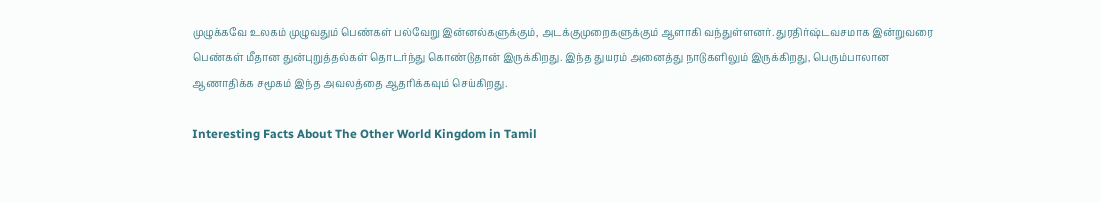முழுக்கவே உலகம் முழுவதும் பெண்கள் பல்வேறு இன்னல்களுக்கும், அடக்குமுறைகளுக்கும் ஆளாகி வந்துள்ளனர். துரதிர்ஷ்டவசமாக இன்றுவரை பெண்கள் மீதான துன்புறுத்தல்கள் தொடர்ந்து கொண்டுதான் இருக்கிறது. இந்த துயரம் அனைத்து நாடுகளிலும் இருக்கிறது, பெரும்பாலான ஆணாதிக்க சமூகம் இந்த அவலத்தை ஆதரிக்கவும் செய்கிறது.

Interesting Facts About The Other World Kingdom in Tamil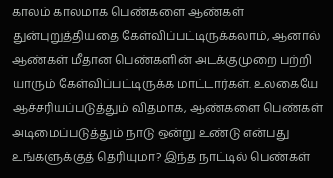காலம் காலமாக பெண்களை ஆண்கள் துன்புறுத்தியதை கேள்விப்பட்டிருக்கலாம், ஆனால் ஆண்கள் மீதான பெண்களின் அடக்குமுறை பற்றி யாரும் கேள்விப்பட்டிருக்க மாட்டார்கள். உலகையே ஆச்சரியப்படுத்தும் விதமாக, ஆண்களை பெண்கள் அடிமைப்படுத்தும் நாடு ஒன்று உண்டு என்பது உங்களுக்குத் தெரியுமா? இந்த நாட்டில் பெண்கள்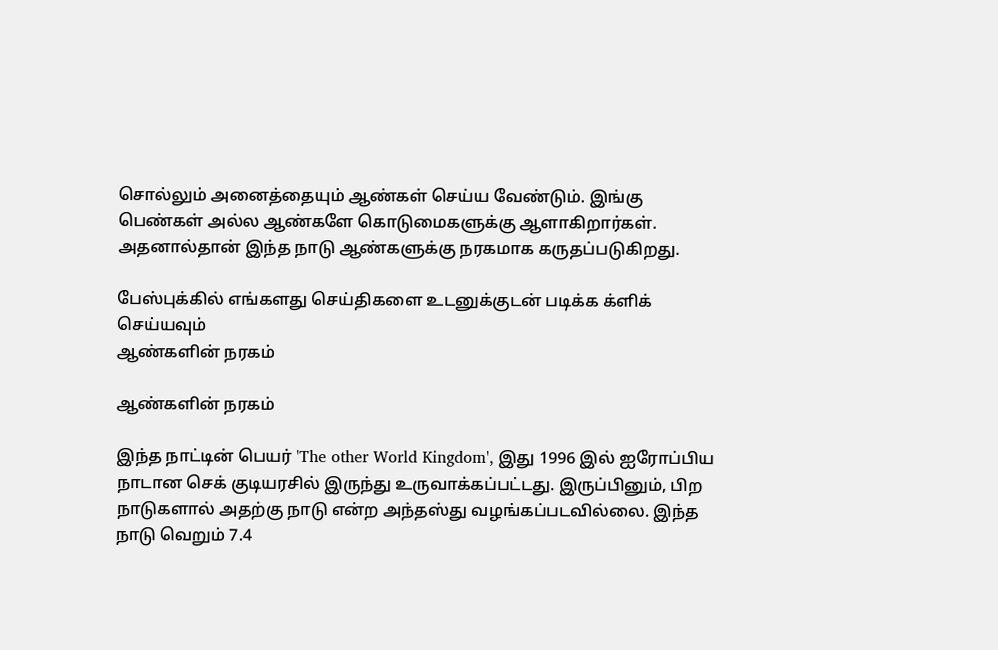சொல்லும் அனைத்தையும் ஆண்கள் செய்ய வேண்டும். இங்கு பெண்கள் அல்ல ஆண்களே கொடுமைகளுக்கு ஆளாகிறார்கள். அதனால்தான் இந்த நாடு ஆண்களுக்கு நரகமாக கருதப்படுகிறது.

பேஸ்புக்கில் எங்களது செய்திகளை உடனுக்குடன் படிக்க க்ளிக் செய்யவும்
ஆண்களின் நரகம்

ஆண்களின் நரகம்

இந்த நாட்டின் பெயர் 'The other World Kingdom', இது 1996 இல் ஐரோப்பிய நாடான செக் குடியரசில் இருந்து உருவாக்கப்பட்டது. இருப்பினும், பிற நாடுகளால் அதற்கு நாடு என்ற அந்தஸ்து வழங்கப்படவில்லை. இந்த நாடு வெறும் 7.4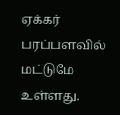ஏக்கர் பரப்பளவில் மட்டுமே உள்ளது.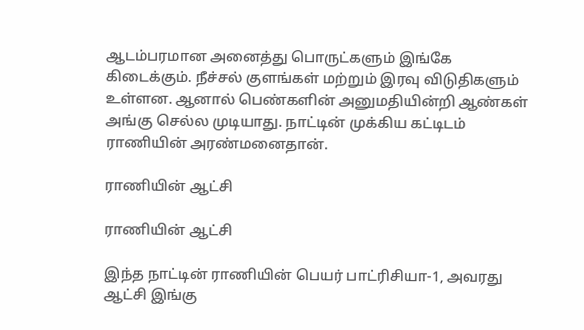ஆடம்பரமான அனைத்து பொருட்களும் இங்கே கிடைக்கும். நீச்சல் குளங்கள் மற்றும் இரவு விடுதிகளும் உள்ளன. ஆனால் பெண்களின் அனுமதியின்றி ஆண்கள் அங்கு செல்ல முடியாது. நாட்டின் முக்கிய கட்டிடம் ராணியின் அரண்மனைதான்.

ராணியின் ஆட்சி

ராணியின் ஆட்சி

இந்த நாட்டின் ராணியின் பெயர் பாட்ரிசியா-1, அவரது ஆட்சி இங்கு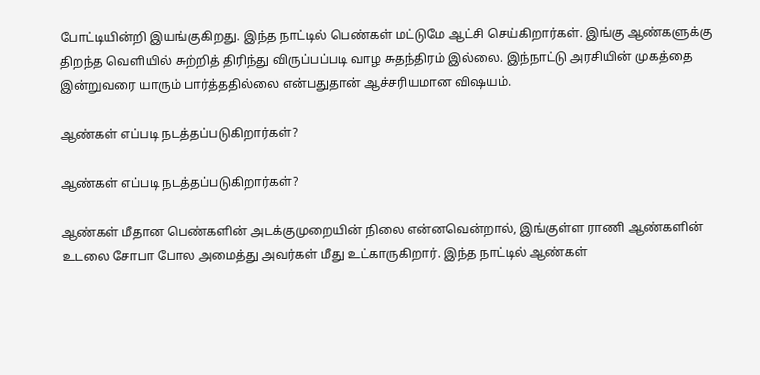போட்டியின்றி இயங்குகிறது. இந்த நாட்டில் பெண்கள் மட்டுமே ஆட்சி செய்கிறார்கள். இங்கு ஆண்களுக்கு திறந்த வெளியில் சுற்றித் திரிந்து விருப்பப்படி வாழ சுதந்திரம் இல்லை. இந்நாட்டு அரசியின் முகத்தை இன்றுவரை யாரும் பார்த்ததில்லை என்பதுதான் ஆச்சரியமான விஷயம்.

ஆண்கள் எப்படி நடத்தப்படுகிறார்கள்?

ஆண்கள் எப்படி நடத்தப்படுகிறார்கள்?

ஆண்கள் மீதான பெண்களின் அடக்குமுறையின் நிலை என்னவென்றால், இங்குள்ள ராணி ஆண்களின் உடலை சோபா போல அமைத்து அவர்கள் மீது உட்காருகிறார். இந்த நாட்டில் ஆண்கள்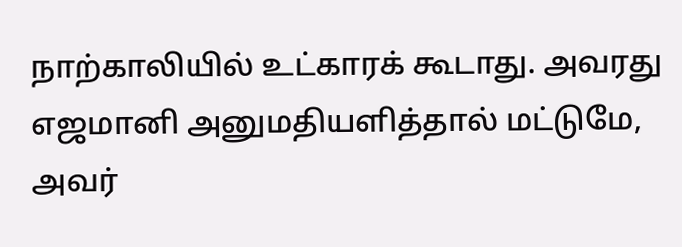நாற்காலியில் உட்காரக் கூடாது. அவரது எஜமானி அனுமதியளித்தால் மட்டுமே, அவர்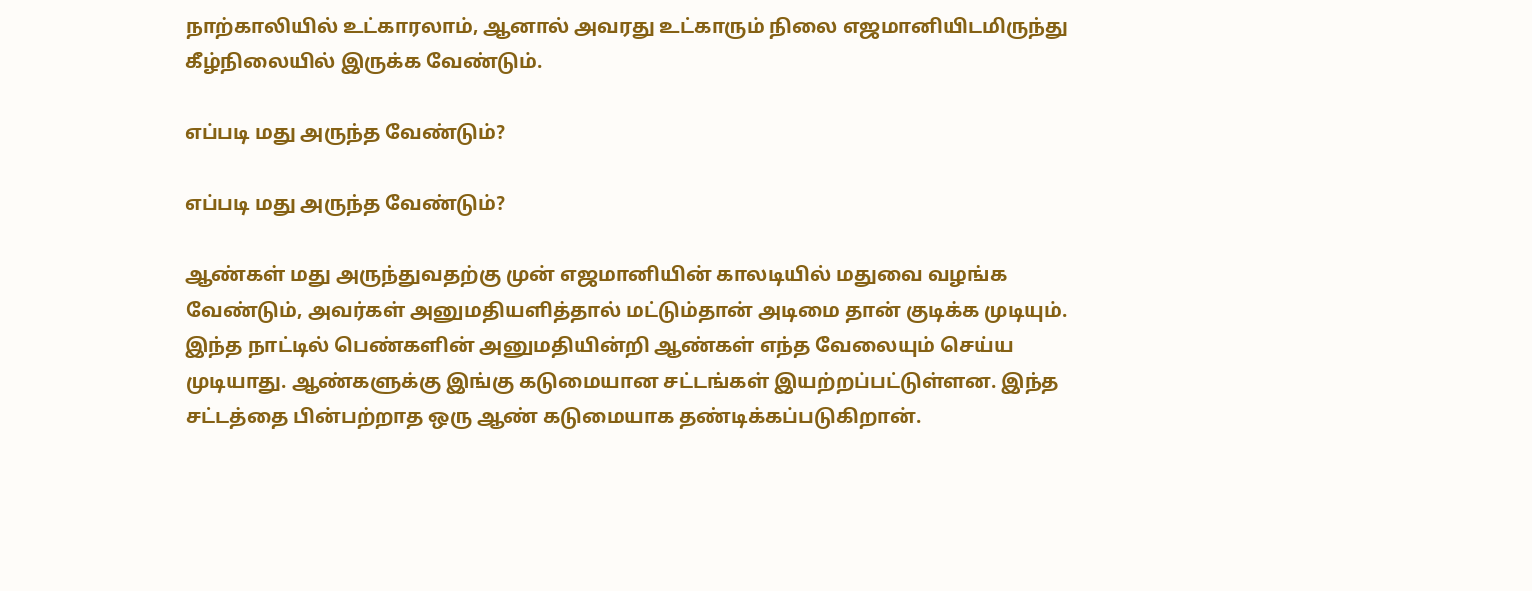நாற்காலியில் உட்காரலாம், ஆனால் அவரது உட்காரும் நிலை எஜமானியிடமிருந்து கீழ்நிலையில் இருக்க வேண்டும்.

எப்படி மது அருந்த வேண்டும்?

எப்படி மது அருந்த வேண்டும்?

ஆண்கள் மது அருந்துவதற்கு முன் எஜமானியின் காலடியில் மதுவை வழங்க வேண்டும், அவர்கள் அனுமதியளித்தால் மட்டும்தான் அடிமை தான் குடிக்க முடியும். இந்த நாட்டில் பெண்களின் அனுமதியின்றி ஆண்கள் எந்த வேலையும் செய்ய முடியாது. ஆண்களுக்கு இங்கு கடுமையான சட்டங்கள் இயற்றப்பட்டுள்ளன. இந்த சட்டத்தை பின்பற்றாத ஒரு ஆண் கடுமையாக தண்டிக்கப்படுகிறான்.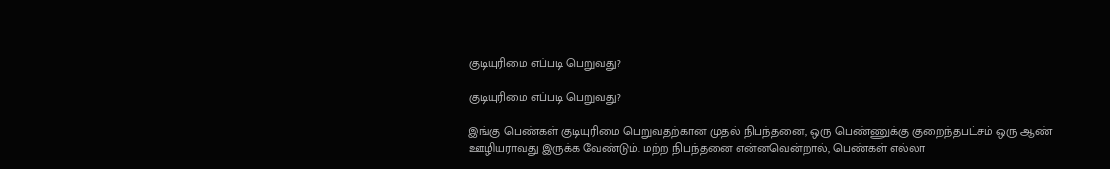குடியுரிமை எப்படி பெறுவது?

குடியுரிமை எப்படி பெறுவது?

இங்கு பெண்கள் குடியுரிமை பெறுவதற்கான முதல் நிபந்தனை, ஒரு பெண்ணுக்கு குறைந்தபட்சம் ஒரு ஆண் ஊழியராவது இருக்க வேண்டும். மற்ற நிபந்தனை என்னவென்றால், பெண்கள் எல்லா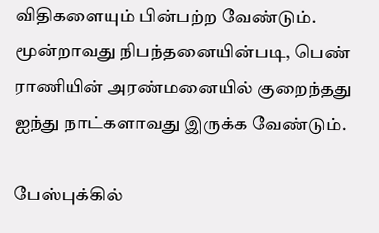விதிகளையும் பின்பற்ற வேண்டும். மூன்றாவது நிபந்தனையின்படி, பெண் ராணியின் அரண்மனையில் குறைந்தது ஐந்து நாட்களாவது இருக்க வேண்டும்.

பேஸ்புக்கில்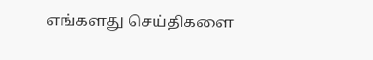எங்களது செய்திகளை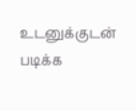உடனுக்குடன் படிக்க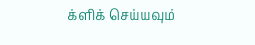க்ளிக் செய்யவும்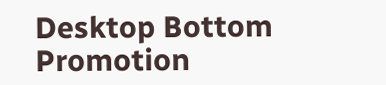Desktop Bottom Promotion